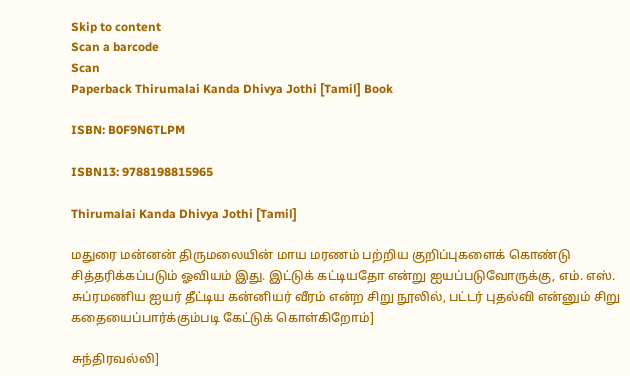Skip to content
Scan a barcode
Scan
Paperback Thirumalai Kanda Dhivya Jothi [Tamil] Book

ISBN: B0F9N6TLPM

ISBN13: 9788198815965

Thirumalai Kanda Dhivya Jothi [Tamil]

மதுரை மன்னன் திருமலையின் மாய மரணம் பற்றிய குறிப்புகளைக் கொண்டு சித்தரிக்கப்படும் ஓவியம் இது. இட்டுக் கட்டியதோ என்று ஐயப்படுவோருக்கு, எம். எஸ். சுப்ரமணிய ஐயர் தீட்டிய கன்னியர் வீரம் என்ற சிறு நூலில், பட்டர் புதல்வி என்னும் சிறு கதையைப்பார்க்கும்படி கேட்டுக் கொள்கிறோம்]

சுந்திரவல்லி]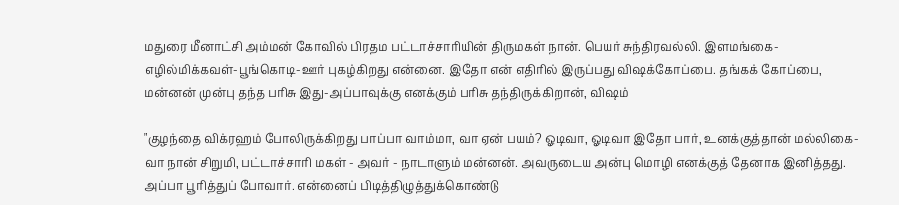மதுரை மீனாட்சி அம்மன் கோவில் பிரதம பட்டாச்சாரியின் திருமகள் நான். பெயர் சுந்திரவல்லி. இளமங்கை-எழில்மிக்கவள்-பூங்கொடி-ஊர் புகழ்கிறது என்னை. இதோ என் எதிரில் இருப்பது விஷக்கோப்பை. தங்கக் கோப்பை, மன்னன் முன்பு தந்த பரிசு இது-அப்பாவுக்கு எனக்கும் பரிசு தந்திருக்கிறான், விஷம்

"குழந்தை விக்ரஹம் போலிருக்கிறது பாப்பா வாம்மா, வா ஏன் பயம்? ஓடிவா, ஓடிவா இதோ பார், உனக்குத்தான் மல்லிகை-வா நான் சிறுமி, பட்டாச்சாரி மகள் - அவர் - நாடாளும் மன்னன். அவருடைய அன்பு மொழி எனக்குத் தேனாக இனித்தது. அப்பா பூரித்துப் போவார். என்னைப் பிடித்திழுத்துக்கொண்டு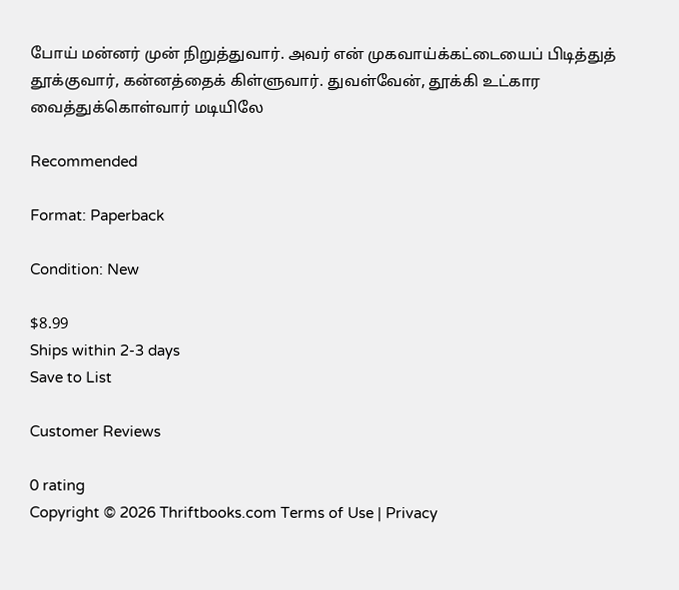போய் மன்னர் முன் நிறுத்துவார். அவர் என் முகவாய்க்கட்டையைப் பிடித்துத் தூக்குவார், கன்னத்தைக் கிள்ளுவார். துவள்வேன், தூக்கி உட்கார வைத்துக்கொள்வார் மடியிலே

Recommended

Format: Paperback

Condition: New

$8.99
Ships within 2-3 days
Save to List

Customer Reviews

0 rating
Copyright © 2026 Thriftbooks.com Terms of Use | Privacy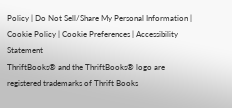Policy | Do Not Sell/Share My Personal Information | Cookie Policy | Cookie Preferences | Accessibility Statement
ThriftBooks® and the ThriftBooks® logo are registered trademarks of Thrift Books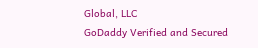Global, LLC
GoDaddy Verified and Secured